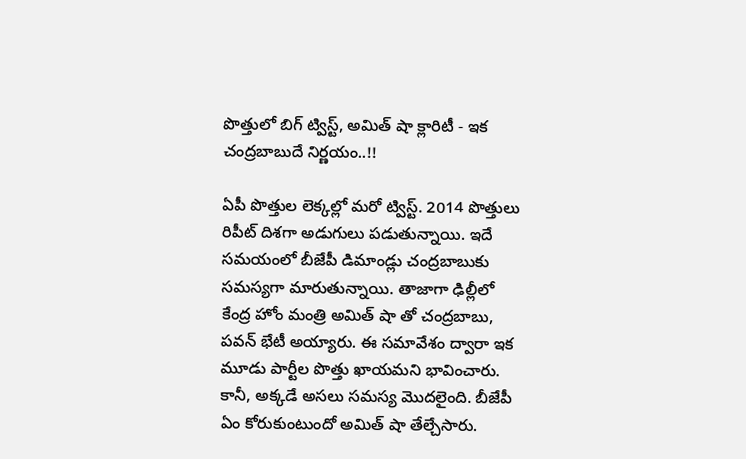పొత్తులో బిగ్ ట్విస్ట్, అమిత్ షా క్లారిటీ - ఇక చంద్రబాబుదే నిర్ణయం..!!

ఏపీ పొత్తుల లెక్కల్లో మరో ట్విస్ట్. 2014 పొత్తులు రిపీట్ దిశగా అడుగులు పడుతున్నాయి. ఇదే సమయంలో బీజేపీ డిమాండ్లు చంద్రబాబుకు సమస్యగా మారుతున్నాయి. తాజాగా ఢిల్లీలో కేంద్ర హోం మంత్రి అమిత్ షా తో చంద్రబాబు, పవన్ భేటీ అయ్యారు. ఈ సమావేశం ద్వారా ఇక మూడు పార్టీల పొత్తు ఖాయమని భావించారు. కానీ, అక్కడే అసలు సమస్య మొదలైంది. బీజేపీ ఏం కోరుకుంటుందో అమిత్ షా తేల్చేసారు.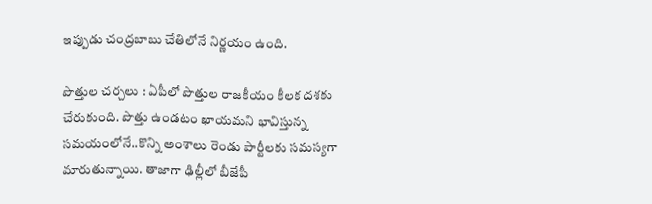ఇప్పుడు చంద్రబాబు చేతిలోనే నిర్ణయం ఉంది.

పొత్తుల చర్చలు : ఏపీలో పొత్తుల రాజకీయం కీలక దశకు చేరుకుంది. పొత్తు ఉండటం ఖాయమని భావిస్తున్న సమయంలోనే..కొన్ని అంశాలు రెండు పార్టీలకు సమస్యగా మారుతున్నాయి. తాజాగా ఢిల్లీలో బీజేపీ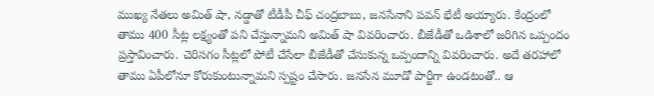ముఖ్య నేతలు అమిత్ షా, నడ్డాతో టీడీపీ చీఫ్ చంద్రబాబు, జనసేనాని పవన్ భేటీ అయ్యారు. కేంద్రంలో తాము 400 సీట్ల లక్ష్యంతో పని చేస్తున్నామని అమిత్ షా వివరించారు. బీజేడీతో ఒడిశాలో జరిగిన ఒప్పందం ప్రస్తావించారు. చెరిసగం సీట్లలో పోటీ చేసేలా బీజేడీతో చేసుకున్న ఒప్పందాన్ని వివరించారు. అదే తరహాలో తాము ఏపీలోనూ కోరుకుంటున్నామని స్పష్టం చేసారు. జనసేన మూడో పార్టీగా ఉండటంతో.. ఆ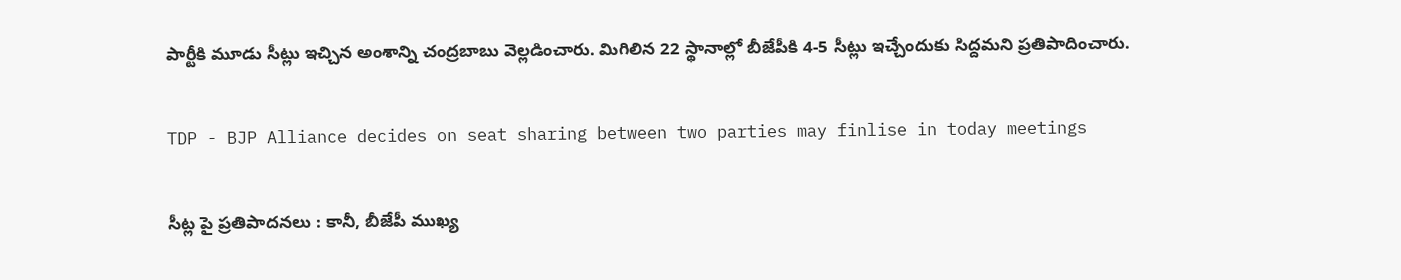పార్టీకి మూడు సీట్లు ఇచ్చిన అంశాన్ని చంద్రబాబు వెల్లడించారు. మిగిలిన 22 స్థానాల్లో బీజేపీకి 4-5 సీట్లు ఇచ్చేందుకు సిద్దమని ప్రతిపాదించారు.

TDP - BJP Alliance decides on seat sharing between two parties may finlise in today meetings

సీట్ల పై ప్రతిపాదనలు : కానీ, బీజేపీ ముఖ్య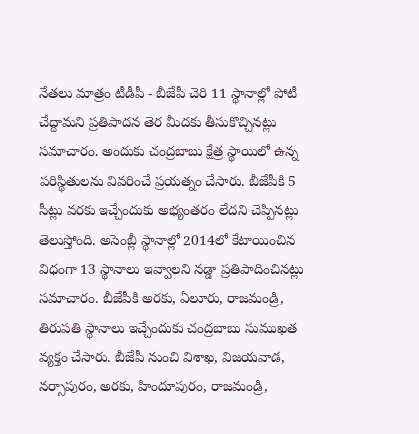నేతలు మాత్రం టీడీపీ - బీజేపీ చెరి 11 స్థానాల్లో పోటీ చేద్దామని ప్రతిపాదన తెర మీదకు తీసుకొచ్చినట్లు సమాచారం. అందుకు చంద్రబాబు క్షేత్ర స్థాయిలో ఉన్న పరిస్థితులను వివరించే ప్రయత్నం చేసారు. బీజేపీకి 5 సీట్లు వరకు ఇచ్చేందుకు అభ్యంతరం లేదని చెప్పినట్లు తెలుస్తోంది. అసెంబ్లీ స్థానాల్లో 2014లో కేటాయించిన విధంగా 13 స్థానాలు ఇవ్వాలని నడ్డా ప్రతిపాదించినట్లు సమాచారం. బీజేపీకి అరకు, ఏలూరు, రాజమండ్రి, తిరుపతి స్థానాలు ఇచ్చేందుకు చంద్రబాబు సుముఖత వ్యక్తం చేసారు. బీజేపీ నుంచి విశాఖ, విజయవాడ, నర్సాపురం, అరకు, హిందూపురం, రాజమండ్రి,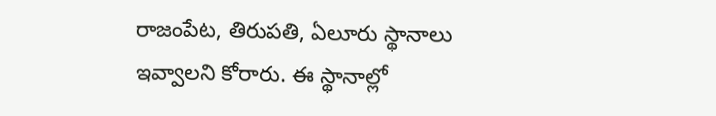రాజంపేట, తిరుపతి, ఏలూరు స్థానాలు ఇవ్వాలని కోరారు. ఈ స్థానాల్లో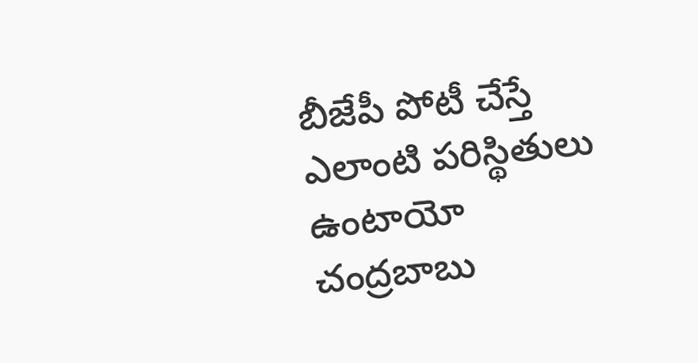బీజేపీ పోటీ చేస్తే ఎలాంటి పరిస్థితులు ఉంటాయో చంద్రబాబు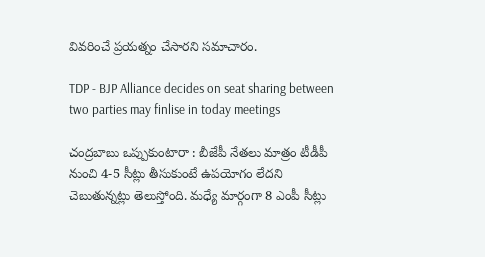వివరించే ప్రయత్నం చేసారని సమాచారం.

TDP - BJP Alliance decides on seat sharing between two parties may finlise in today meetings

చంద్రబాబు ఒప్పుకుంటారా : బీజేపీ నేతలు మాత్రం టీడీపీ నుంచి 4-5 సీట్లు తీసుకుంటే ఉపయోగం లేదని చెబుతున్నట్లు తెలుస్తోంది. మధ్యే మార్గంగా 8 ఎంపీ సీట్లు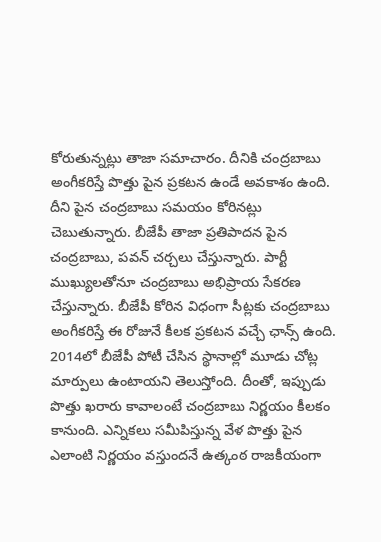కోరుతున్నట్లు తాజా సమాచారం. దీనికి చంద్రబాబు అంగీకరిస్తే పొత్తు పైన ప్రకటన ఉండే అవకాశం ఉంది. దీని పైన చంద్రబాబు సమయం కోరినట్లు చెబుతున్నారు. బీజేపీ తాజా ప్రతిపాదన పైన చంద్రబాబు, పవన్ చర్చలు చేస్తున్నారు. పార్టీ ముఖ్యులతోనూ చంద్రబాబు అభిప్రాయ సేకరణ చేస్తున్నారు. బీజేపీ కోరిన విధంగా సీట్లకు చంద్రబాబు అంగీకరిస్తే ఈ రోజునే కీలక ప్రకటన వచ్చే ఛాన్స్ ఉంది. 2014లో బీజేపీ పోటీ చేసిన స్థానాల్లో మూడు చోట్ల మార్పులు ఉంటాయని తెలుస్తోంది. దీంతో, ఇప్పుడు పొత్తు ఖరారు కావాలంటే చంద్రబాబు నిర్ణయం కీలకం కానుంది. ఎన్నికలు సమీపిస్తున్న వేళ పొత్తు పైన ఎలాంటి నిర్ణయం వస్తుందనే ఉత్కంఠ రాజకీయంగా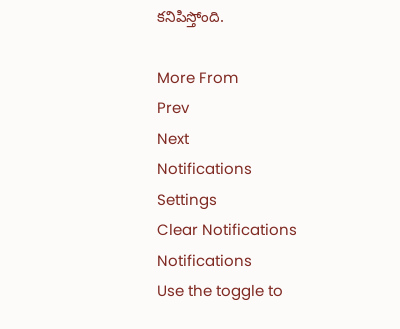కనిపిస్తోంది.

More From
Prev
Next
Notifications
Settings
Clear Notifications
Notifications
Use the toggle to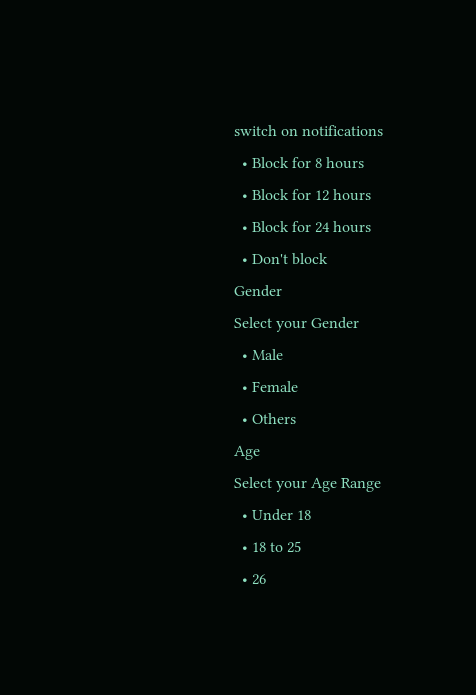switch on notifications
  • Block for 8 hours
  • Block for 12 hours
  • Block for 24 hours
  • Don't block
Gender
Select your Gender
  • Male
  • Female
  • Others
Age
Select your Age Range
  • Under 18
  • 18 to 25
  • 26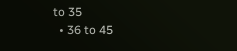to 35
  • 36 to 45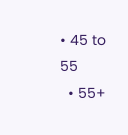• 45 to 55
  • 55+